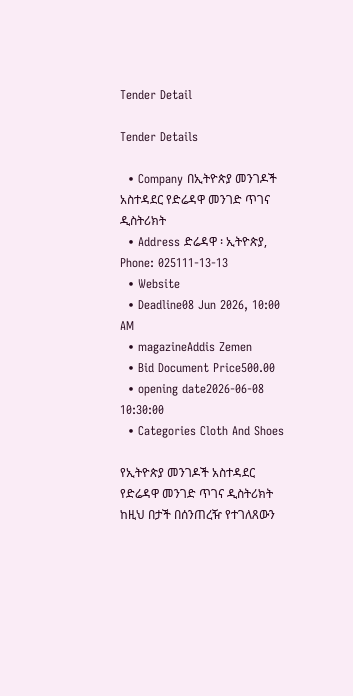Tender Detail

Tender Details

  • Company በኢትዮጵያ መንገዶች አስተዳደር የድሬዳዋ መንገድ ጥገና ዲስትሪክት
  • Address ድሬዳዋ ፡ ኢትዮጵያ, Phone: 025111-13-13
  • Website
  • Deadline08 Jun 2026, 10:00 AM
  • magazineAddis Zemen
  • Bid Document Price500.00
  • opening date2026-06-08 10:30:00
  • Categories Cloth And Shoes

የኢትዮጵያ መንገዶች አስተዳደር የድሬዳዋ መንገድ ጥገና ዲስትሪክት ከዚህ በታች በሰንጠረዥ የተገለጸውን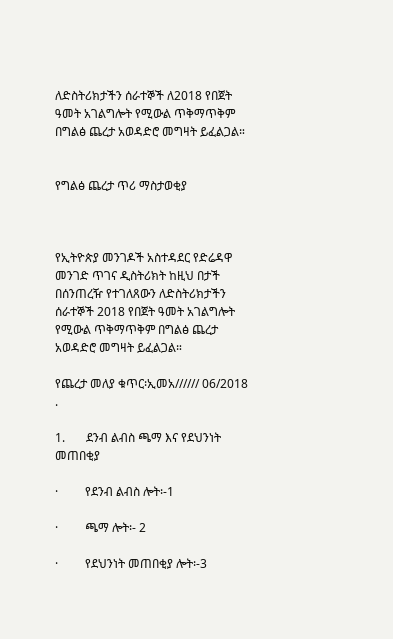ለድስትሪክታችን ሰራተኞች ለ2018 የበጀት ዓመት አገልግሎት የሚውል ጥቅማጥቅም በግልፅ ጨረታ አወዳድሮ መግዛት ይፈልጋል።


የግልፅ ጨረታ ጥሪ ማስታወቂያ



የኢትዮጵያ መንገዶች አስተዳደር የድሬዳዋ መንገድ ጥገና ዲስትሪክት ከዚህ በታች በሰንጠረዥ የተገለጸውን ለድስትሪክታችን ሰራተኞች 2018 የበጀት ዓመት አገልግሎት የሚውል ጥቅማጥቅም በግልፅ ጨረታ አወዳድሮ መግዛት ይፈልጋል።

የጨረታ መለያ ቁጥር፡ኢመአ////// 06/2018 .

1.       ደንብ ልብስ ጫማ እና የደህንነት መጠበቂያ

·         የደንብ ልብስ ሎት፡-1

·         ጫማ ሎት፡- 2

·         የደህንነት መጠበቂያ ሎት፡-3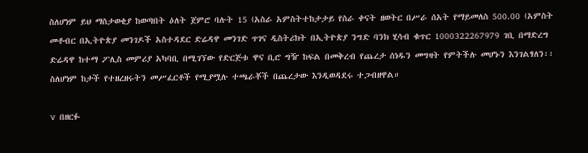ስለሆነም ይህ ማስታወቂያ ከወጣበት ዕለት ጀምሮ ባሉት 15 (አስራ አምስትተከታታይ የስራ ቀናት ዘወትር በሥራ ሰአት የማይመለስ 500.00 (አምስት መቶብር በኢትዮጵያ መንገዶች አስተዳደር ድሬዳዋ መንገድ ጥገና ዲስትሪክት በኢትዮጵያ ንግድ ባንክ ሂሳብ ቁጥር 1000322267979 ገቢ በማድረግ ድሬዳዋ ከተማ ፖሊስ መምሪያ አካባቢ በሚገኘው የድርጅቱ ዋና ቢሮ ግዥ ከፍል በመቅረብ የጨረታ ሰነዱን መግዛት የምትችሉ መሆኑን እንገልፃለን፡፡ስለሆነም ከታች የተዘረዘሩትን መሥፈርቶች የሚያሟሉ ተጫራቾች በጨረታው እንዲወዳደሩ ተጋብዘዋል።

v  በዘርፉ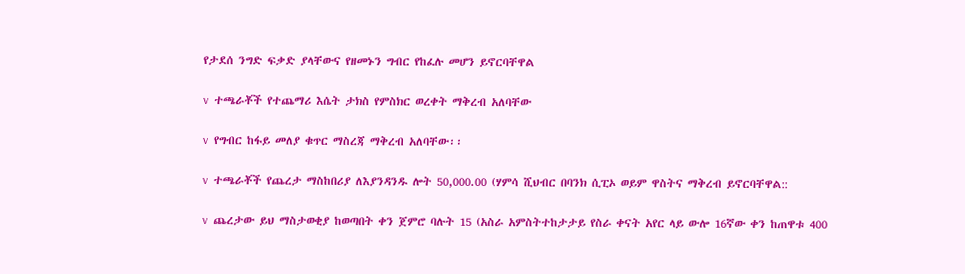የታደሰ ንግድ ፍቃድ ያላቸውና የዘመኑን ግብር የከፈሉ መሆን ይኖርባቸዋል

v  ተጫራቾች የተጨማሪ እሴት ታክስ የምስክር ወረቀት ማቅረብ አለባቸው

v  የግብር ከፋይ መለያ ቁጥር ማስረጃ ማቅረብ አለባቸው፡፡

v  ተጫራቾች የጨረታ ማስከበሪያ ለእያንዳንዱ ሎት 50,000.00 (ሃምሳ ሺህብር በባንክ ሲፒኦ ወይም ዋስትና ማቅረብ ይኖርባቸዋል::

v  ጨረታው ይህ ማስታወቂያ ከወጣበት ቀን ጀምሮ ባሉት 15 (አስራ አምስትተከታታይ የስራ ቀናት አየር ላይ ውሎ 16ኛው ቀን ከጠዋቱ 400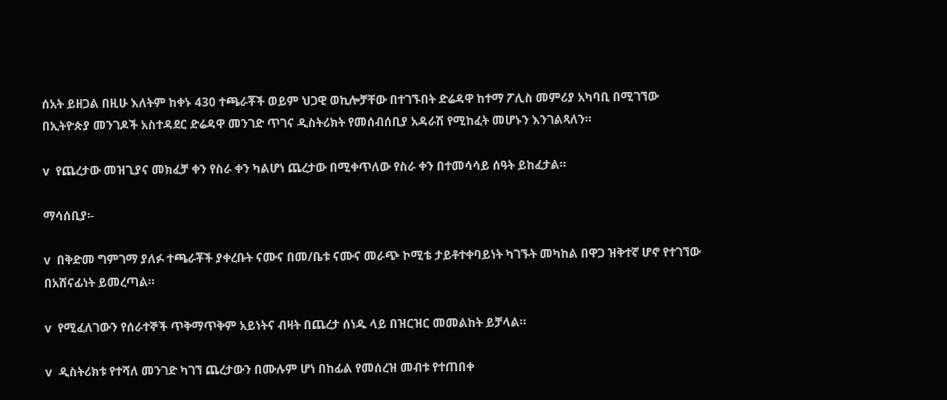ሰአት ይዘጋል በዚሁ እለትም ከቀኑ 430 ተጫራቾች ወይም ህጋዊ ወኪሎቻቸው በተገኙበት ድሬዳዋ ከተማ ፖሊስ መምሪያ አካባቢ በሚገኘው በኢትዮጵያ መንገዶች አስተዳደር ድሬዳዋ መንገድ ጥገና ዲስትሪክት የመሰብሰቢያ አዳራሽ የሚከፈት መሆኑን እንገልጻለን።

v  የጨረታው መዝጊያና መክፈቻ ቀን የስራ ቀን ካልሆነ ጨረታው በሚቀጥለው የስራ ቀን በተመሳሳይ ሰዓት ይከፈታል።

ማሳሰቢያ፡-

v  በቅድመ ግምገማ ያለፉ ተጫራቾች ያቀረቡት ናሙና በመ/ቤቱ ናሙና መራጭ ኮሚቴ ታይቶተቀባይነት ካገኙት መካከል በዋጋ ዝቅተኛ ሆኖ የተገኘው በአሸናፊነት ይመረጣል።

v  የሚፈለገውን የሰራተኞች ጥቅማጥቅም አይነትና ብዛት በጨረታ ሰነዱ ላይ በዝርዝር መመልከት ይቻላል።

v  ዲስትሪክቱ የተሻለ መንገድ ካገኘ ጨረታውን በሙሉም ሆነ በከፊል የመሰረዝ መብቱ የተጠበቀ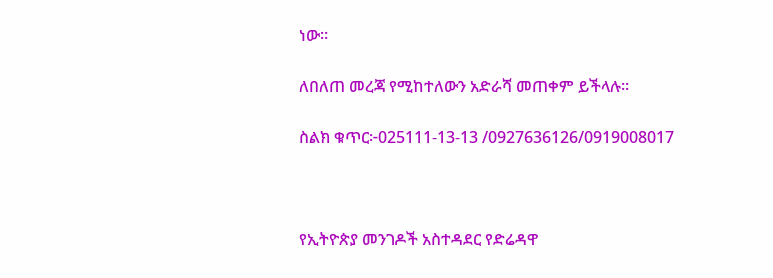ነው።

ለበለጠ መረጃ የሚከተለውን አድራሻ መጠቀም ይችላሉ።

ስልክ ቁጥር፦025111-13-13 /0927636126/0919008017



የኢትዮጵያ መንገዶች አስተዳደር የድሬዳዋ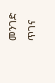መንገድ ጥገና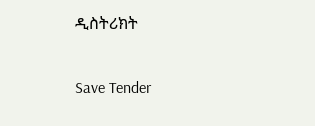ዲስትሪክት

Save Tender